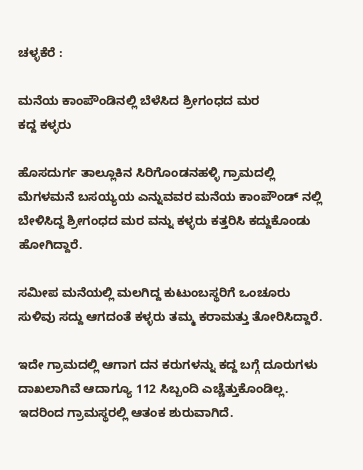ಚಳ್ಳಕೆರೆ :

ಮನೆಯ ಕಾಂಪೌಂಡಿನಲ್ಲಿ ಬೆಳೆಸಿದ ಶ್ರೀಗಂಧದ ಮರ
ಕದ್ದ ಕಳ್ಳರು

ಹೊಸದುರ್ಗ ತಾಲ್ಲೂಕಿನ ಸಿರಿಗೊಂಡನಹಳ್ಳಿ ಗ್ರಾಮದಲ್ಲಿ
ಮೆಗಳಮನೆ ಬಸಯ್ಯಯ ಎನ್ನುವವರ ಮನೆಯ ಕಾಂಪೌಂಡ್ ನಲ್ಲಿ
ಬೇಳಿಸಿದ್ದ ಶ್ರೀಗಂಧದ ಮರ ವನ್ನು ಕಳ್ಳರು ಕತ್ತರಿಸಿ ಕದ್ದುಕೊಂಡು
ಹೋಗಿದ್ದಾರೆ.

ಸಮೀಪ ಮನೆಯಲ್ಲಿ ಮಲಗಿದ್ದ ಕುಟುಂಬಸ್ಥರಿಗೆ ಒಂಚೂರು
ಸುಳಿವು ಸದ್ದು ಆಗದಂತೆ ಕಳ್ಳರು ತಮ್ಮ ಕರಾಮತ್ತು ತೋರಿಸಿದ್ದಾರೆ.

ಇದೇ ಗ್ರಾಮದಲ್ಲಿ ಆಗಾಗ ದನ ಕರುಗಳನ್ನು ಕದ್ದ ಬಗ್ಗೆ ದೂರುಗಳು
ದಾಖಲಾಗಿವೆ ಆದಾಗ್ಯೂ 112 ಸಿಬ್ಬಂದಿ ಎಚ್ಚೆತ್ತುಕೊಂಡಿಲ್ಲ.
ಇದರಿಂದ ಗ್ರಾಮಸ್ಥರಲ್ಲಿ ಆತಂಕ ಶುರುವಾಗಿದೆ.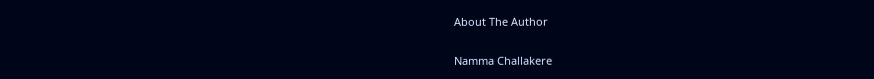About The Author

Namma Challakere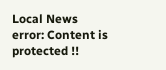Local News
error: Content is protected !!